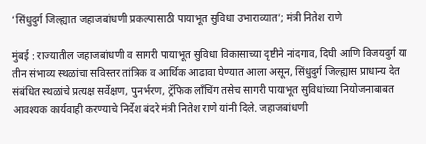‘सिंधुदुर्ग जिल्ह्यात जहाजबांधणी प्रकल्पासाठी पायाभूत सुविधा उभाराव्यात’; मंत्री नितेश राणे

मुंबई : राज्यातील जहाजबांधणी व सागरी पायाभूत सुविधा विकासाच्या दृष्टीने नांदगाव, दिघी आणि विजयदुर्ग या तीन संभाव्य स्थळांचा सविस्तर तांत्रिक व आर्थिक आढावा घेण्यात आला असून, सिंधुदुर्ग जिल्ह्यास प्राधान्य देत संबंधित स्थळांचे प्रत्यक्ष सर्वेक्षण, पुनर्भरण, ट्रॅफिक लाँचिंग तसेच सागरी पायाभूत सुविधांच्या नियोजनाबाबत आवश्यक कार्यवाही करण्याचे निर्देश बंदरे मंत्री नितेश राणे यांनी दिले. जहाजबांधणी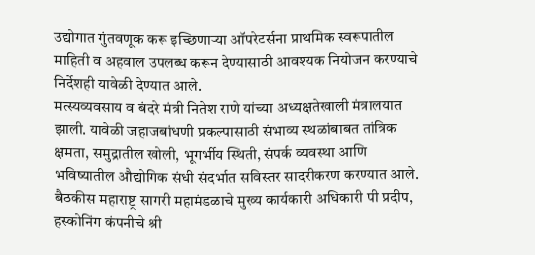उद्योगात गुंतवणूक करू इच्छिणाऱ्या ऑपरेटर्सना प्राथमिक स्वरूपातील माहिती व अहवाल उपलब्ध करून देण्यासाठी आवश्यक नियोजन करण्याचे निर्देशही यावेळी देण्यात आले.
मत्स्यव्यवसाय व बंदरे मंत्री नितेश राणे यांच्या अध्यक्षतेखाली मंत्रालयात झाली. यावेळी जहाजबांधणी प्रकल्पासाठी संभाव्य स्थळांबाबत तांत्रिक क्षमता, समुद्रातील खोली, भूगर्भीय स्थिती, संपर्क व्यवस्था आणि भविष्यातील औद्योगिक संधी संदर्भात सविस्तर सादरीकरण करण्यात आले. बैठकीस महाराष्ट्र सागरी महामंडळाचे मुख्य कार्यकारी अधिकारी पी प्रदीप, हस्कोनिंग कंपनीचे श्री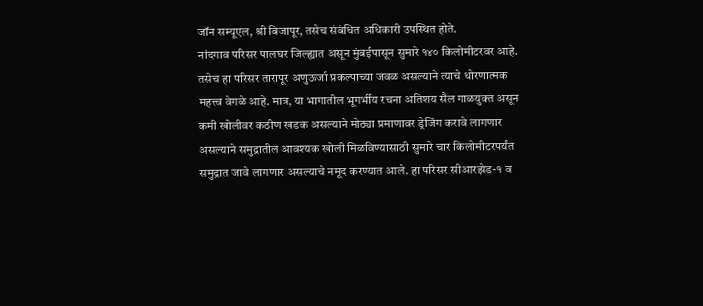जॉन सम्यूएल, श्री बिजापूर, तसेच संबंधित अधिकारी उपस्थित होते.
नांदगाव परिसर पालघर जिल्ह्यात असून मुंबईपासून सुमारे १४० किलोमीटरवर आहे. तसेच हा परिसर तारापूर अणुऊर्जा प्रकल्पाच्या जवळ असल्याने त्याचे धोरणात्मक महत्त्व वेगळे आहे. मात्र, या भागातील भूगर्भीय रचना अतिशय सैल गाळयुक्त असून कमी खोलीवर कठीण खडक असल्याने मोठ्या प्रमाणावर ड्रेजिंग करावे लागणार असल्याने समुद्रातील आवश्यक खोली मिळविण्यासाठी सुमारे चार किलोमीटरपर्यंत समुद्रात जावे लागणार असल्याचे नमूद करण्यात आले. हा परिसर सीआरझेड-१ व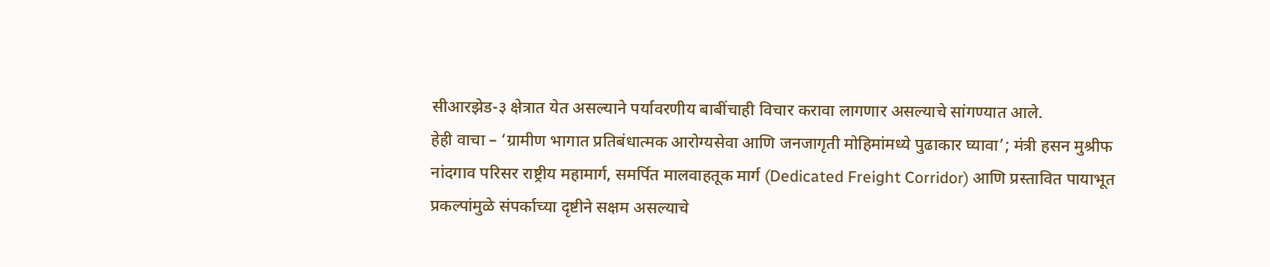सीआरझेड-३ क्षेत्रात येत असल्याने पर्यावरणीय बाबींचाही विचार करावा लागणार असल्याचे सांगण्यात आले.
हेही वाचा – ‘ग्रामीण भागात प्रतिबंधात्मक आरोग्यसेवा आणि जनजागृती मोहिमांमध्ये पुढाकार घ्यावा’; मंत्री हसन मुश्रीफ
नांदगाव परिसर राष्ट्रीय महामार्ग, समर्पित मालवाहतूक मार्ग (Dedicated Freight Corridor) आणि प्रस्तावित पायाभूत प्रकल्पांमुळे संपर्काच्या दृष्टीने सक्षम असल्याचे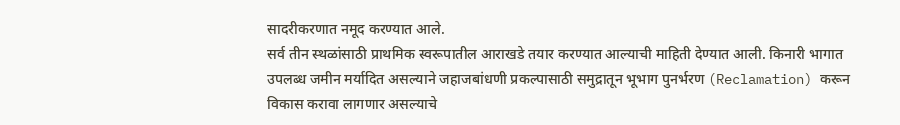सादरीकरणात नमूद करण्यात आले.
सर्व तीन स्थळांसाठी प्राथमिक स्वरूपातील आराखडे तयार करण्यात आल्याची माहिती देण्यात आली. किनारी भागात उपलब्ध जमीन मर्यादित असल्याने जहाजबांधणी प्रकल्पासाठी समुद्रातून भूभाग पुनर्भरण (Reclamation) करून विकास करावा लागणार असल्याचे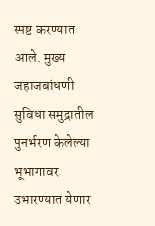स्पष्ट करण्यात आले. मुख्य जहाजबांधणी सुविधा समुद्रातील पुनर्भरण केलेल्या भूभागावर उभारण्यात येणार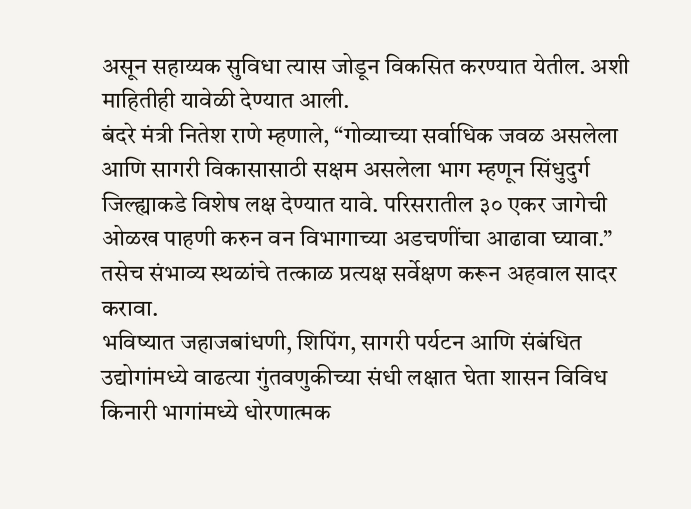असून सहाय्यक सुविधा त्यास जोडून विकसित करण्यात येतील. अशी माहितीही यावेळी देण्यात आली.
बंदरे मंत्री नितेश राणे म्हणाले, “गोव्याच्या सर्वाधिक जवळ असलेला आणि सागरी विकासासाठी सक्षम असलेला भाग म्हणून सिंधुदुर्ग जिल्ह्याकडे विशेष लक्ष देण्यात यावे. परिसरातील ३० एकर जागेची ओळख पाहणी करुन वन विभागाच्या अडचणींचा आढावा घ्यावा.” तसेच संभाव्य स्थळांचे तत्काळ प्रत्यक्ष सर्वेक्षण करून अहवाल सादर करावा.
भविष्यात जहाजबांधणी, शिपिंग, सागरी पर्यटन आणि संबंधित उद्योगांमध्ये वाढत्या गुंतवणुकीच्या संधी लक्षात घेता शासन विविध किनारी भागांमध्ये धोरणात्मक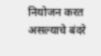नियोजन करत असल्याचे बंदरे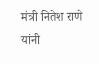मंत्री नितेश राणे यांनी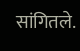सांगितले.